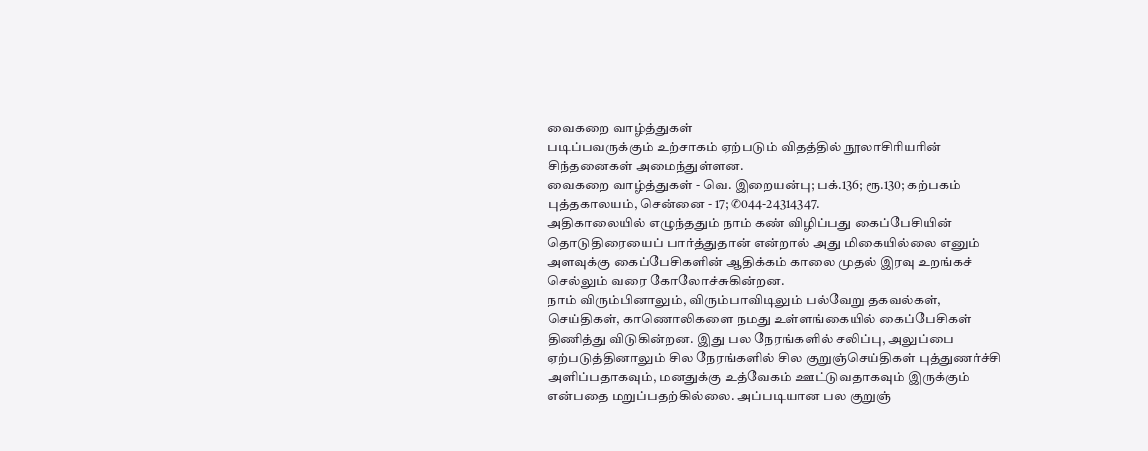வைகறை வாழ்த்துகள்
படிப்பவருக்கும் உற்சாகம் ஏற்படும் விதத்தில் நூலாசிரியரின் சிந்தனைகள் அமைந்துள்ளன.
வைகறை வாழ்த்துகள் - வெ. இறையன்பு; பக்.136; ரூ.130; கற்பகம் புத்தகாலயம், சென்னை - 17; ✆044-24314347.
அதிகாலையில் எழுந்ததும் நாம் கண் விழிப்பது கைப்பேசியின் தொடுதிரையைப் பார்த்துதான் என்றால் அது மிகையில்லை எனும் அளவுக்கு கைப்பேசிகளின் ஆதிக்கம் காலை முதல் இரவு உறங்கச் செல்லும் வரை கோலோச்சுகின்றன.
நாம் விரும்பினாலும், விரும்பாவிடிலும் பல்வேறு தகவல்கள், செய்திகள், காணொலிகளை நமது உள்ளங்கையில் கைப்பேசிகள் திணித்து விடுகின்றன. இது பல நேரங்களில் சலிப்பு, அலுப்பை ஏற்படுத்தினாலும் சில நேரங்களில் சில குறுஞ்செய்திகள் புத்துணர்ச்சி அளிப்பதாகவும், மனதுக்கு உத்வேகம் ஊட்டுவதாகவும் இருக்கும் என்பதை மறுப்பதற்கில்லை. அப்படியான பல குறுஞ்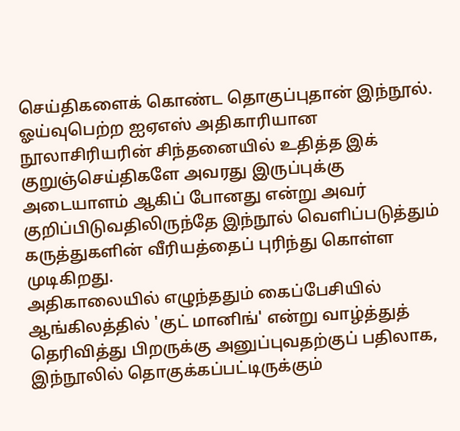செய்திகளைக் கொண்ட தொகுப்புதான் இந்நூல்.
ஓய்வுபெற்ற ஐஏஎஸ் அதிகாரியான நூலாசிரியரின் சிந்தனையில் உதித்த இக் குறுஞ்செய்திகளே அவரது இருப்புக்கு அடையாளம் ஆகிப் போனது என்று அவர் குறிப்பிடுவதிலிருந்தே இந்நூல் வெளிப்படுத்தும் கருத்துகளின் வீரியத்தைப் புரிந்து கொள்ள முடிகிறது.
அதிகாலையில் எழுந்ததும் கைப்பேசியில் ஆங்கிலத்தில் 'குட் மானிங்' என்று வாழ்த்துத் தெரிவித்து பிறருக்கு அனுப்புவதற்குப் பதிலாக, இந்நூலில் தொகுக்கப்பட்டிருக்கும்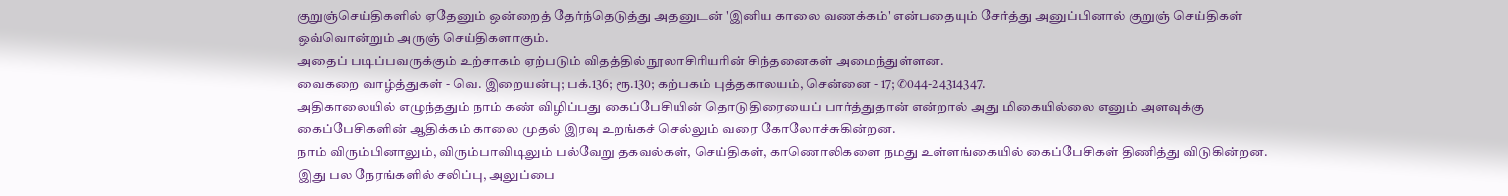குறுஞ்செய்திகளில் ஏதேனும் ஒன்றைத் தேர்ந்தெடுத்து அதனுடன் 'இனிய காலை வணக்கம்' என்பதையும் சேர்த்து அனுப்பினால் குறுஞ் செய்திகள் ஒவ்வொன்றும் அருஞ் செய்திகளாகும்.
அதைப் படிப்பவருக்கும் உற்சாகம் ஏற்படும் விதத்தில் நூலாசிரியரின் சிந்தனைகள் அமைந்துள்ளன.
வைகறை வாழ்த்துகள் - வெ. இறையன்பு; பக்.136; ரூ.130; கற்பகம் புத்தகாலயம், சென்னை - 17; ✆044-24314347.
அதிகாலையில் எழுந்ததும் நாம் கண் விழிப்பது கைப்பேசியின் தொடுதிரையைப் பார்த்துதான் என்றால் அது மிகையில்லை எனும் அளவுக்கு கைப்பேசிகளின் ஆதிக்கம் காலை முதல் இரவு உறங்கச் செல்லும் வரை கோலோச்சுகின்றன.
நாம் விரும்பினாலும், விரும்பாவிடிலும் பல்வேறு தகவல்கள், செய்திகள், காணொலிகளை நமது உள்ளங்கையில் கைப்பேசிகள் திணித்து விடுகின்றன. இது பல நேரங்களில் சலிப்பு, அலுப்பை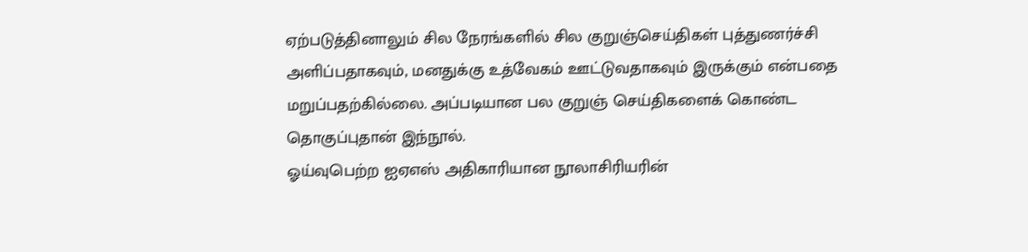ஏற்படுத்தினாலும் சில நேரங்களில் சில குறுஞ்செய்திகள் புத்துணர்ச்சி அளிப்பதாகவும், மனதுக்கு உத்வேகம் ஊட்டுவதாகவும் இருக்கும் என்பதை மறுப்பதற்கில்லை. அப்படியான பல குறுஞ் செய்திகளைக் கொண்ட தொகுப்புதான் இந்நூல்.
ஓய்வுபெற்ற ஐஏஎஸ் அதிகாரியான நூலாசிரியரின்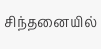சிந்தனையில்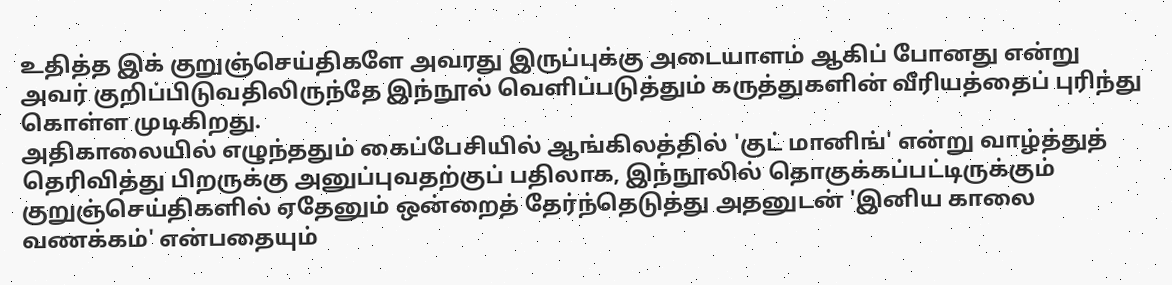உதித்த இக் குறுஞ்செய்திகளே அவரது இருப்புக்கு அடையாளம் ஆகிப் போனது என்று அவர் குறிப்பிடுவதிலிருந்தே இந்நூல் வெளிப்படுத்தும் கருத்துகளின் வீரியத்தைப் புரிந்து கொள்ள முடிகிறது.
அதிகாலையில் எழுந்ததும் கைப்பேசியில் ஆங்கிலத்தில் 'குட் மானிங்' என்று வாழ்த்துத் தெரிவித்து பிறருக்கு அனுப்புவதற்குப் பதிலாக, இந்நூலில் தொகுக்கப்பட்டிருக்கும் குறுஞ்செய்திகளில் ஏதேனும் ஒன்றைத் தேர்ந்தெடுத்து அதனுடன் 'இனிய காலை வணக்கம்' என்பதையும்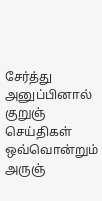சேர்த்து அனுப்பினால் குறுஞ் செய்திகள் ஒவ்வொன்றும் அருஞ்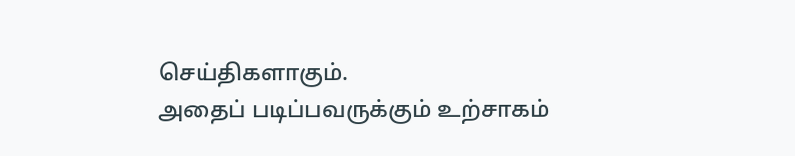செய்திகளாகும்.
அதைப் படிப்பவருக்கும் உற்சாகம்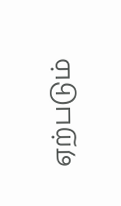ஏற்படும்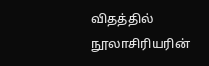விதத்தில் நூலாசிரியரின்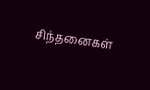சிந்தனைகள்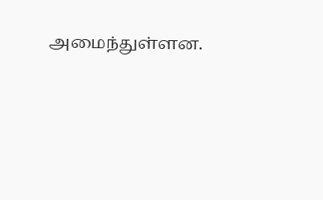அமைந்துள்ளன.